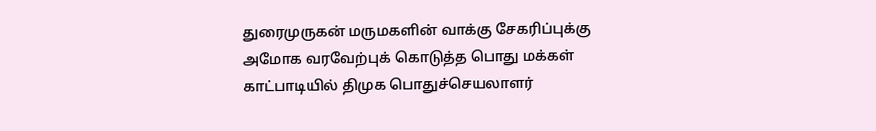துரைமுருகன் மருமகளின் வாக்கு சேகரிப்புக்கு அமோக வரவேற்புக் கொடுத்த பொது மக்கள்
காட்பாடியில் திமுக பொதுச்செயலாளர்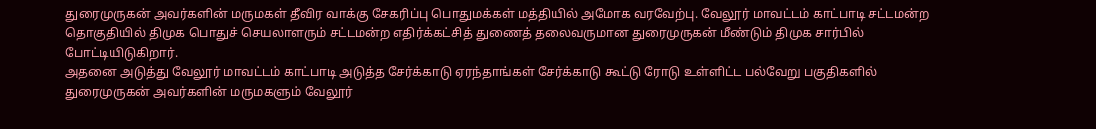துரைமுருகன் அவர்களின் மருமகள் தீவிர வாக்கு சேகரிப்பு பொதுமக்கள் மத்தியில் அமோக வரவேற்பு. வேலூர் மாவட்டம் காட்பாடி சட்டமன்ற தொகுதியில் திமுக பொதுச் செயலாளரும் சட்டமன்ற எதிர்க்கட்சித் துணைத் தலைவருமான துரைமுருகன் மீண்டும் திமுக சார்பில் போட்டியிடுகிறார்.
அதனை அடுத்து வேலூர் மாவட்டம் காட்பாடி அடுத்த சேர்க்காடு ஏரந்தாங்கள் சேர்க்காடு கூட்டு ரோடு உள்ளிட்ட பல்வேறு பகுதிகளில் துரைமுருகன் அவர்களின் மருமகளும் வேலூர்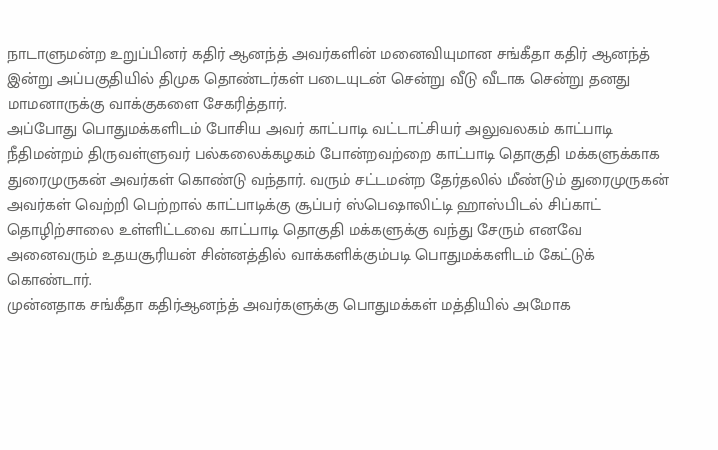நாடாளுமன்ற உறுப்பினர் கதிர் ஆனந்த் அவர்களின் மனைவியுமான சங்கீதா கதிர் ஆனந்த் இன்று அப்பகுதியில் திமுக தொண்டர்கள் படையுடன் சென்று வீடு வீடாக சென்று தனது மாமனாருக்கு வாக்குகளை சேகரித்தார்.
அப்போது பொதுமக்களிடம் போசிய அவர் காட்பாடி வட்டாட்சியர் அலுவலகம் காட்பாடி நீதிமன்றம் திருவள்ளுவர் பல்கலைக்கழகம் போன்றவற்றை காட்பாடி தொகுதி மக்களுக்காக துரைமுருகன் அவர்கள் கொண்டு வந்தார். வரும் சட்டமன்ற தேர்தலில் மீண்டும் துரைமுருகன் அவர்கள் வெற்றி பெற்றால் காட்பாடிக்கு சூப்பர் ஸ்பெஷாலிட்டி ஹாஸ்பிடல் சிப்காட் தொழிற்சாலை உள்ளிட்டவை காட்பாடி தொகுதி மக்களுக்கு வந்து சேரும் எனவே அனைவரும் உதயசூரியன் சின்னத்தில் வாக்களிக்கும்படி பொதுமக்களிடம் கேட்டுக் கொண்டார்.
முன்னதாக சங்கீதா கதிர்ஆனந்த் அவர்களுக்கு பொதுமக்கள் மத்தியில் அமோக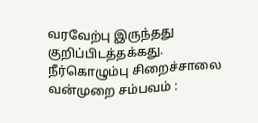வரவேற்பு இருந்தது குறிப்பிடத்தக்கது.
நீர்கொழும்பு சிறைச்சாலை வன்முறை சம்பவம் :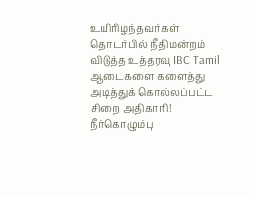உயிரிழந்தவர்கள் தொடர்பில் நீதிமன்றம் விடுத்த உத்தரவு IBC Tamil
ஆடைகளை களைத்து அடித்துக் கொல்லப்பட்ட சிறை அதிகாரி! நீர்கொழும்பு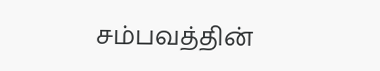சம்பவத்தின்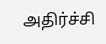அதிர்ச்சி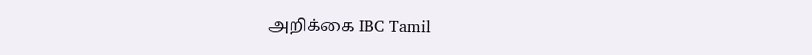அறிக்கை IBC Tamil